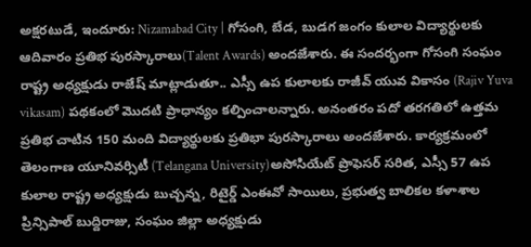అక్షరటుడే, ఇందూరు: Nizamabad City | గోసంగి, బేడ, బుడగ జంగం కులాల విద్యార్థులకు ఆదివారం ప్రతిభ పురస్కారాలు(Talent Awards) అందజేశారు. ఈ సందర్భంగా గోసంగి సంఘం రాష్ట్ర అధ్యక్షుడు రాజేష్ మాట్లాడుతూ.. ఎస్సీ ఉప కులాలకు రాజీవ్ యువ వికాసం (Rajiv Yuva vikasam) పథకంలో మొదటి ప్రాధాన్యం కల్పించాలన్నారు. అనంతరం పదో తరగతిలో ఉత్తమ ప్రతిభ చాటిన 150 మంది విద్యార్థులకు ప్రతిభా పురస్కారాలు అందజేశారు. కార్యక్రమంలో తెలంగాణ యూనివర్సిటీ (Telangana University)అసోసియేట్ ప్రొఫెసర్ సరిత, ఎస్సీ 57 ఉప కులాల రాష్ట్ర అధ్యక్షుడు బుచ్చన్న, రిటైర్డ్ ఎంఈవో సాయిలు, ప్రభుత్వ బాలికల కళాశాల ప్రిన్సిపాల్ బుద్దిరాజు, సంఘం జిల్లా అధ్యక్షుడు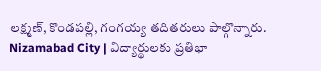లక్ష్మణ్, కొండపల్లి, గంగయ్య తదితరులు పాల్గొన్నారు.
Nizamabad City | విద్యార్థులకు ప్రతిభా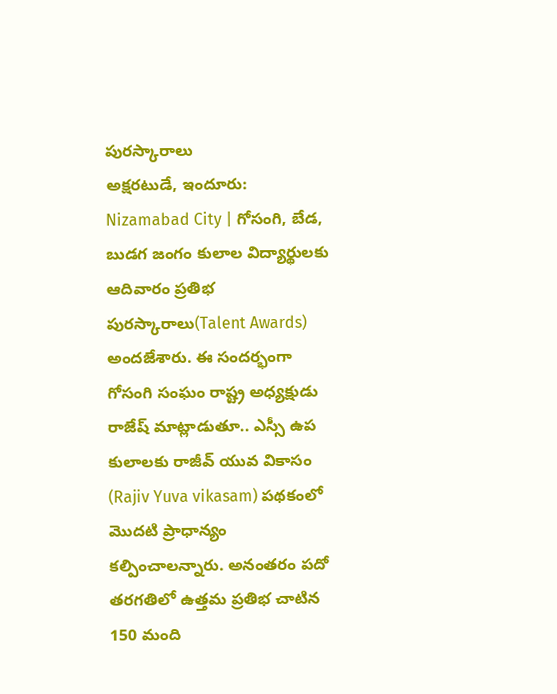పురస్కారాలు
అక్షరటుడే, ఇందూరు: Nizamabad City | గోసంగి, బేడ, బుడగ జంగం కులాల విద్యార్థులకు ఆదివారం ప్రతిభ పురస్కారాలు(Talent Awards) అందజేశారు. ఈ సందర్భంగా గోసంగి సంఘం రాష్ట్ర అధ్యక్షుడు రాజేష్ మాట్లాడుతూ.. ఎస్సీ ఉప కులాలకు రాజీవ్ యువ వికాసం (Rajiv Yuva vikasam) పథకంలో మొదటి ప్రాధాన్యం కల్పించాలన్నారు. అనంతరం పదో తరగతిలో ఉత్తమ ప్రతిభ చాటిన 150 మంది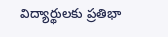విద్యార్థులకు ప్రతిభా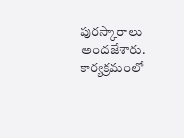పురస్కారాలు అందజేశారు. కార్యక్రమంలో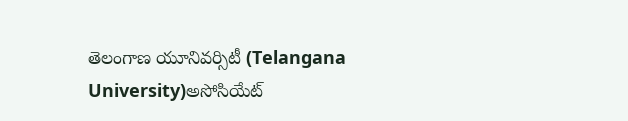తెలంగాణ యూనివర్సిటీ (Telangana University)అసోసియేట్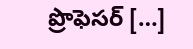ప్రొఫెసర్ […]